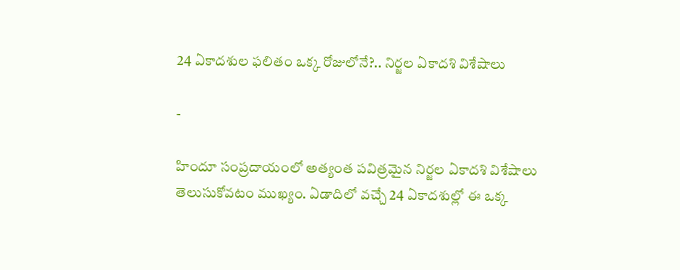24 ఏకాదశుల ఫలితం ఒక్క రోజులోనే?.. నిర్జల ఏకాదశి విశేషాలు

-

హిందూ సంప్రదాయంలో అత్యంత పవిత్రమైన నిర్జల ఏకాదశి విశేషాలు తెలుసుకోవటం ముఖ్యం. ఏడాదిలో వచ్చే 24 ఏకాదశుల్లో ఈ ఒక్క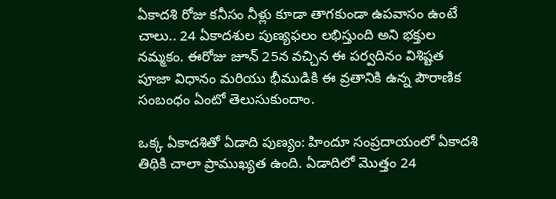ఏకాదశి రోజు కనీసం నీళ్లు కూడా తాగకుండా ఉపవాసం ఉంటే చాలు.. 24 ఏకాదశుల పుణ్యఫలం లభిస్తుంది అని భక్తుల నమ్మకం. ఈరోజు జూన్ 25న వచ్చిన ఈ పర్వదినం విశిష్టత పూజా విధానం మరియు భీముడికి ఈ వ్రతానికి ఉన్న పౌరాణిక సంబంధం ఏంటో తెలుసుకుందాం.

ఒక్క ఏకాదశితో ఏడాది పుణ్యం: హిందూ సంప్రదాయంలో ఏకాదశి తిథికి చాలా ప్రాముఖ్యత ఉంది. ఏడాదిలో మొత్తం 24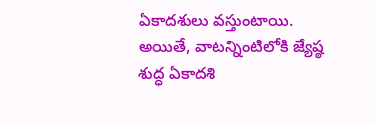ఏకాదశులు వస్తుంటాయి. అయితే, వాటన్నింటిలోకి జ్యేష్ఠ శుద్ధ ఏకాదశి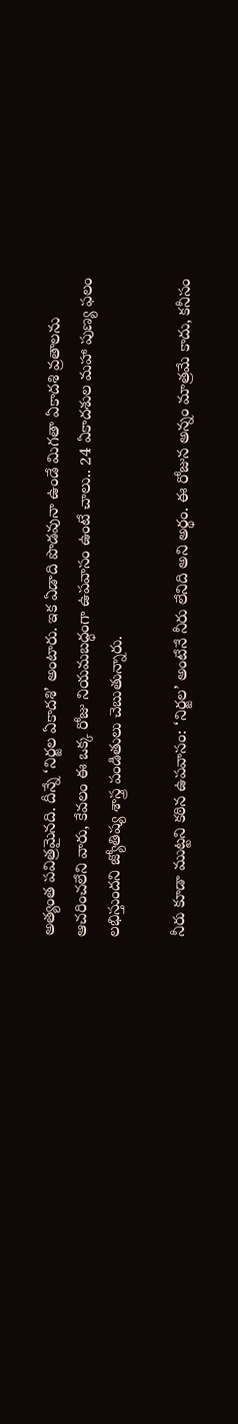అత్యంత పవిత్రమైనది. దీన్నే ‘నిర్జల ఏకాదశి’ అంటారు. ఇక ఏడాది పొడవునా ఉండే మిగతా ఏకాదశి వ్రతాలను ఆచరించలేని వారు, కేవలం ఈ ఒక్క రోజు నియమబద్ధంగా ఉపవాసం ఉంటే చాలు.. 24 ఏకాదశుల మహా పుణ్య ఫలం లభిస్తుందని జ్యోతిష్య శాస్త్ర పండితులు చెబుతున్నారు.

నీరు కూడా ముట్టని కఠిన ఉపవాసం: ‘నిర్జల’ అంటేనే నీరు లేనిది అని అర్థం. ఈ రోజున అన్నం మాత్రమే కాదు, కనీసం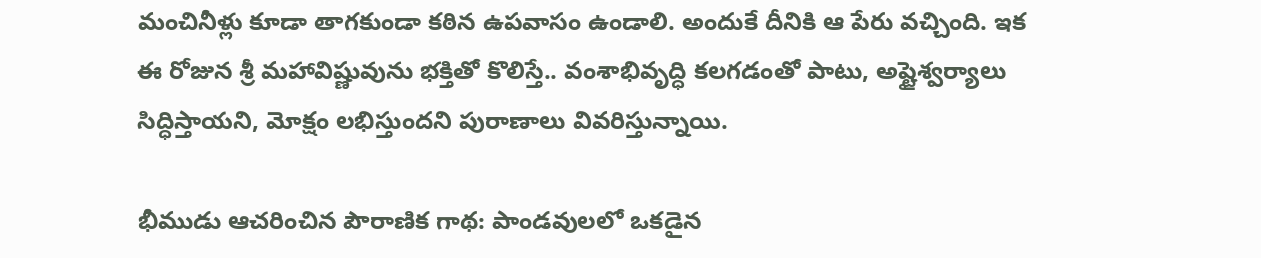మంచినీళ్లు కూడా తాగకుండా కఠిన ఉపవాసం ఉండాలి. అందుకే దీనికి ఆ పేరు వచ్చింది. ఇక ఈ రోజున శ్రీ మహావిష్ణువును భక్తితో కొలిస్తే.. వంశాభివృద్ధి కలగడంతో పాటు, అష్టైశ్వర్యాలు సిద్ధిస్తాయని, మోక్షం లభిస్తుందని పురాణాలు వివరిస్తున్నాయి.

భీముడు ఆచరించిన పౌరాణిక గాథ: పాండవులలో ఒకడైన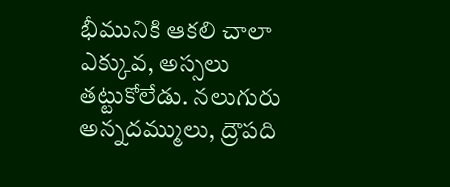భీమునికి ఆకలి చాలా ఎక్కువ, అస్సలు తట్టుకోలేడు. నలుగురు అన్నదమ్ములు, ద్రౌపది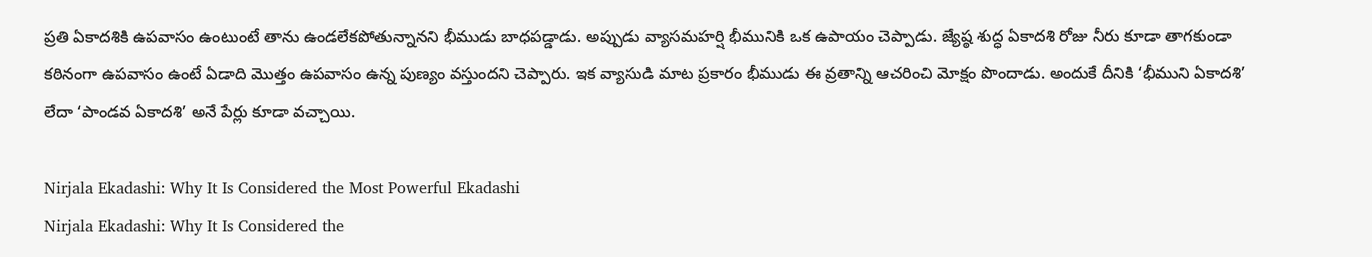ప్రతి ఏకాదశికి ఉపవాసం ఉంటుంటే తాను ఉండలేకపోతున్నానని భీముడు బాధపడ్డాడు. అప్పుడు వ్యాసమహర్షి భీమునికి ఒక ఉపాయం చెప్పాడు. జ్యేష్ఠ శుద్ధ ఏకాదశి రోజు నీరు కూడా తాగకుండా కఠినంగా ఉపవాసం ఉంటే ఏడాది మొత్తం ఉపవాసం ఉన్న పుణ్యం వస్తుందని చెప్పారు. ఇక వ్యాసుడి మాట ప్రకారం భీముడు ఈ వ్రతాన్ని ఆచరించి మోక్షం పొందాడు. అందుకే దీనికి ‘భీముని ఏకాదశి’ లేదా ‘పాండవ ఏకాదశి’ అనే పేర్లు కూడా వచ్చాయి.

Nirjala Ekadashi: Why It Is Considered the Most Powerful Ekadashi
Nirjala Ekadashi: Why It Is Considered the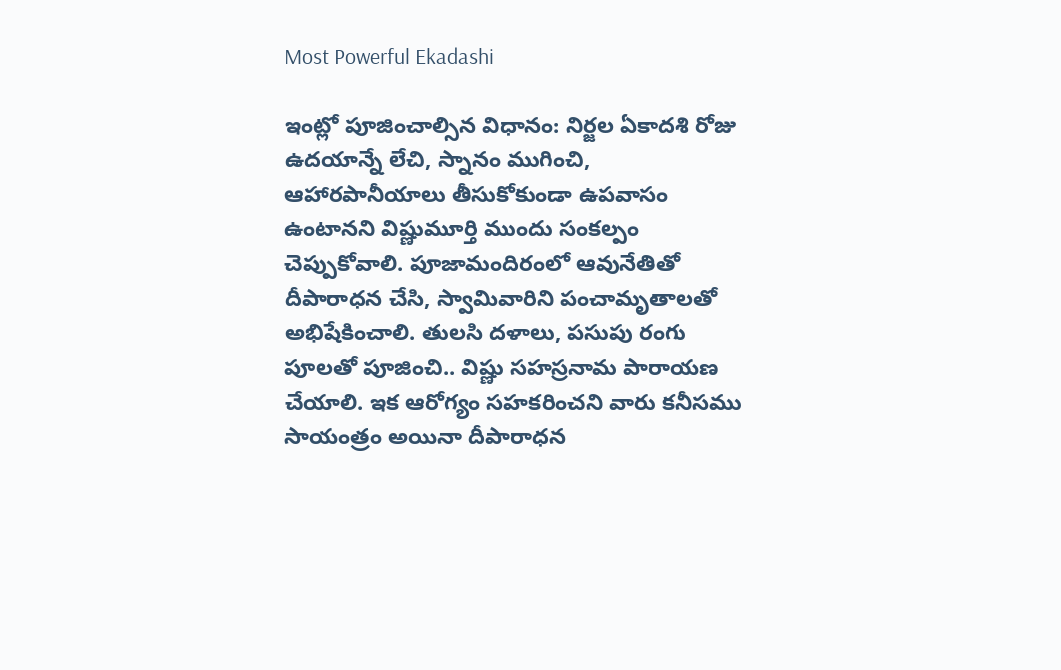Most Powerful Ekadashi

ఇంట్లో పూజించాల్సిన విధానం: నిర్జల ఏకాదశి రోజు ఉదయాన్నే లేచి, స్నానం ముగించి, ఆహారపానీయాలు తీసుకోకుండా ఉపవాసం ఉంటానని విష్ణుమూర్తి ముందు సంకల్పం చెప్పుకోవాలి. పూజామందిరంలో ఆవునేతితో దీపారాధన చేసి, స్వామివారిని పంచామృతాలతో అభిషేకించాలి. తులసి దళాలు, పసుపు రంగు పూలతో పూజించి.. విష్ణు సహస్రనామ పారాయణ చేయాలి. ఇక ఆరోగ్యం సహకరించని వారు కనీసము సాయంత్రం అయినా దీపారాధన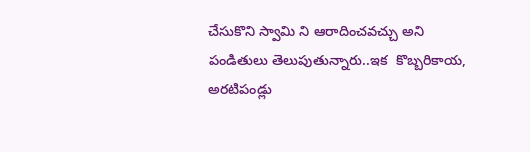చేసుకొని స్వామి ని ఆరాదించవచ్చు అని పండితులు తెలుపుతున్నారు..ఇక  కొబ్బరికాయ, అరటిపండ్లు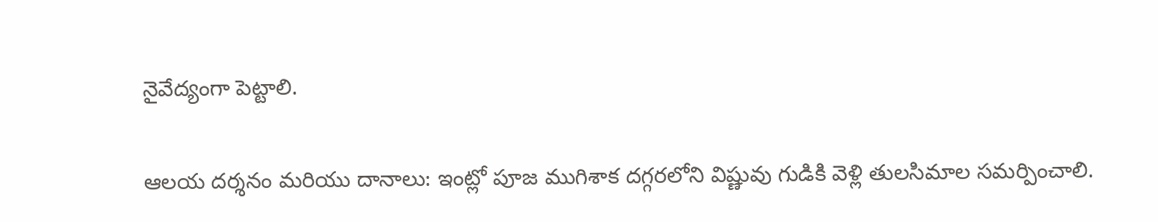నైవేద్యంగా పెట్టాలి.

ఆలయ దర్శనం మరియు దానాలు: ఇంట్లో పూజ ముగిశాక దగ్గరలోని విష్ణువు గుడికి వెళ్లి తులసిమాల సమర్పించాలి.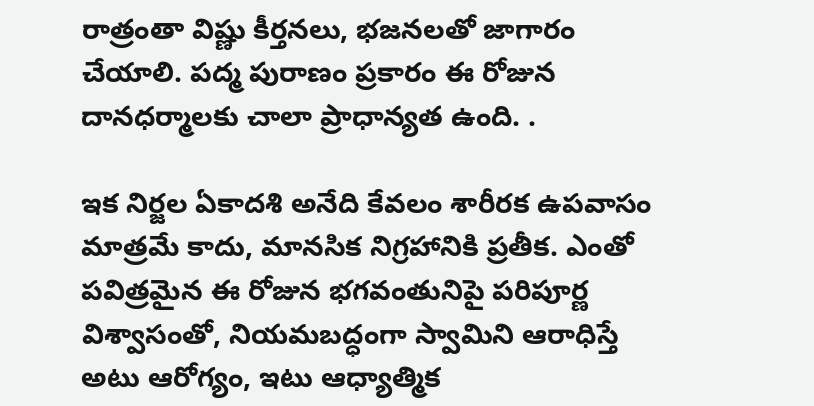రాత్రంతా విష్ణు కీర్తనలు, భజనలతో జాగారం చేయాలి. పద్మ పురాణం ప్రకారం ఈ రోజున దానధర్మాలకు చాలా ప్రాధాన్యత ఉంది. .

ఇక నిర్జల ఏకాదశి అనేది కేవలం శారీరక ఉపవాసం మాత్రమే కాదు, మానసిక నిగ్రహానికి ప్రతీక. ఎంతో పవిత్రమైన ఈ రోజున భగవంతునిపై పరిపూర్ణ విశ్వాసంతో, నియమబద్ధంగా స్వామిని ఆరాధిస్తే అటు ఆరోగ్యం, ఇటు ఆధ్యాత్మిక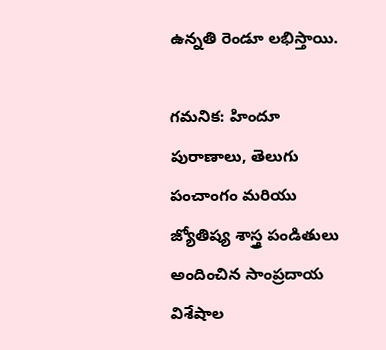ఉన్నతి రెండూ లభిస్తాయి.

గమనిక: హిందూ పురాణాలు, తెలుగు పంచాంగం మరియు జ్యోతిష్య శాస్త్ర పండితులు అందించిన సాంప్రదాయ విశేషాల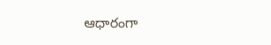ఆధారంగా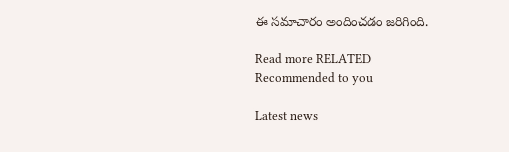ఈ సమాచారం అందించడం జరిగింది.

Read more RELATED
Recommended to you

Latest news